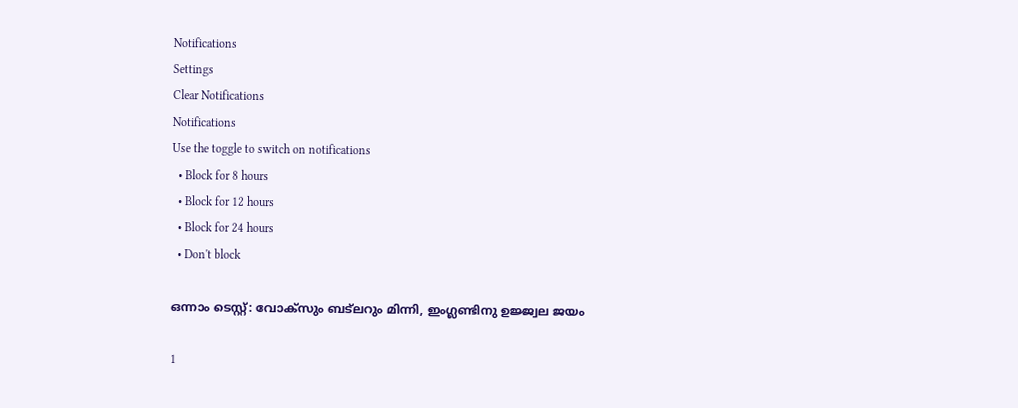Notifications
Settings
Clear Notifications
Notifications
Use the toggle to switch on notifications
  • Block for 8 hours
  • Block for 12 hours
  • Block for 24 hours
  • Don't block

ഒന്നാം ടെസ്റ്റ്: വോക്‌സും ബട്‌ലറും മിന്നി, ഇംഗ്ലണ്ടിനു ഉജ്ജ്വല ജയം

1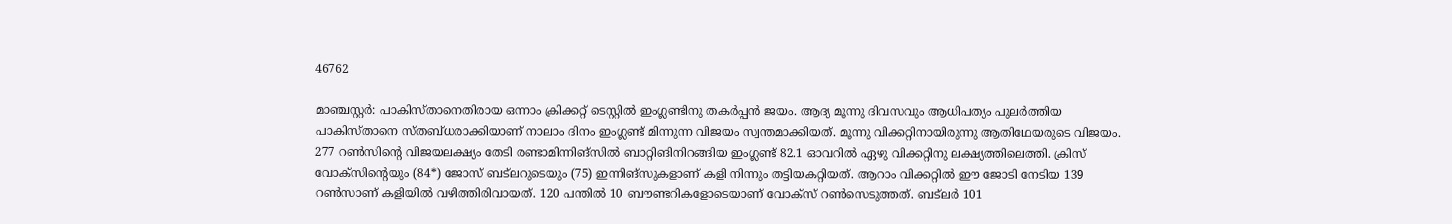46762

മാഞ്ചസ്റ്റര്‍: പാകിസ്താനെതിരായ ഒന്നാം ക്രിക്കറ്റ് ടെസ്റ്റില്‍ ഇംഗ്ലണ്ടിനു തകര്‍പ്പന്‍ ജയം. ആദ്യ മൂന്നു ദിവസവും ആധിപത്യം പുലര്‍ത്തിയ പാകിസ്താനെ സ്തബ്ധരാക്കിയാണ് നാലാം ദിനം ഇംഗ്ലണ്ട് മിന്നുന്ന വിജയം സ്വന്തമാക്കിയത്. മൂന്നു വിക്കറ്റിനായിരുന്നു ആതിഥേയരുടെ വിജയം. 277 റണ്‍സിന്റെ വിജയലക്ഷ്യം തേടി രണ്ടാമിന്നിങ്‌സില്‍ ബാറ്റിങിനിറങ്ങിയ ഇംഗ്ലണ്ട് 82.1 ഓവറില്‍ ഏഴു വിക്കറ്റിനു ലക്ഷ്യത്തിലെത്തി. ക്രിസ് വോക്‌സിന്റെയും (84*) ജോസ് ബട്‌ലറുടെയും (75) ഇന്നിങ്‌സുകളാണ് കളി നിന്നും തട്ടിയകറ്റിയത്. ആറാം വിക്കറ്റില്‍ ഈ ജോടി നേടിയ 139 റണ്‍സാണ് കളിയില്‍ വഴിത്തിരിവായത്. 120 പന്തില്‍ 10 ബൗണ്ടറികളോടെയാണ് വോക്‌സ് റണ്‍സെടുത്തത്. ബട്‌ലര്‍ 101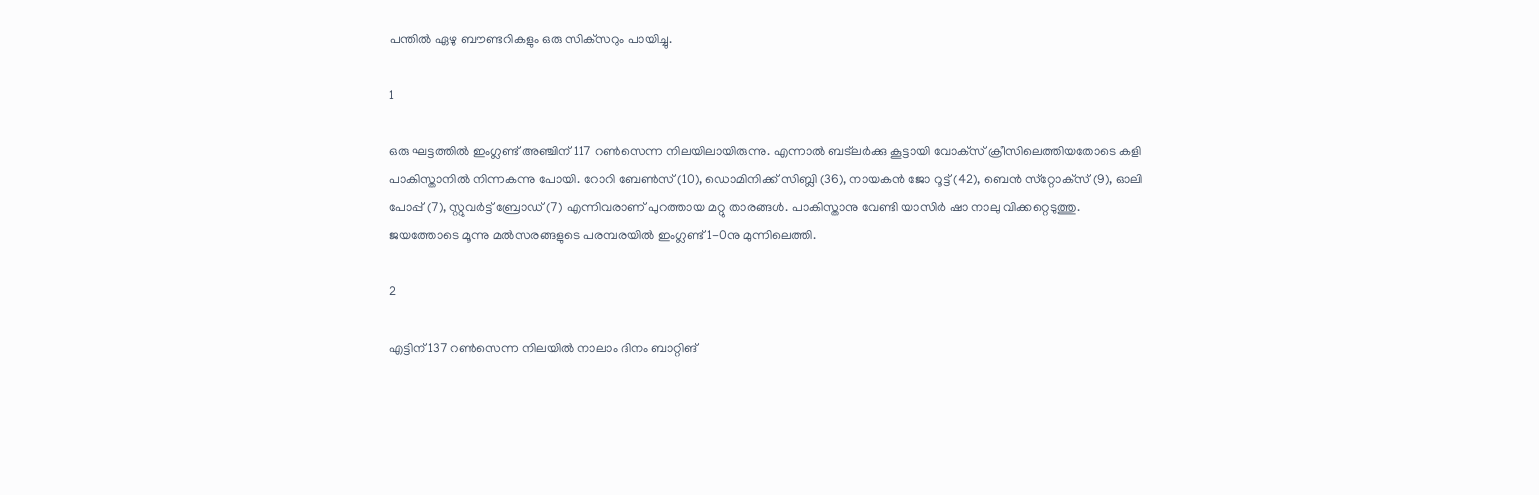പന്തില്‍ ഏഴു ബൗണ്ടറികളും ഒരു സിക്‌സറും പായിച്ചു.

1

ഒരു ഘട്ടത്തില്‍ ഇംഗ്ലണ്ട് അഞ്ചിന് 117 റണ്‍സെന്ന നിലയിലായിരുന്നു. എന്നാല്‍ ബട്‌ലര്‍ക്കു കൂട്ടായി വോക്‌സ് ക്രീസിലെത്തിയതോടെ കളി പാകിസ്താനില്‍ നിന്നകന്നു പോയി. റോറി ബേണ്‍സ് (10), ഡൊമിനിക്ക് സിബ്ലി (36), നായകന്‍ ജോ റൂട്ട് (42), ബെന്‍ സ്‌റ്റോക്‌സ് (9), ഓലി പോപ്പ് (7), സ്റ്റുവര്‍ട്ട് ബ്രോഡ് (7) എന്നിവരാണ് പുറത്തായ മറ്റു താരങ്ങള്‍. പാകിസ്താനു വേണ്ടി യാസിര്‍ ഷാ നാലു വിക്കറ്റെടുത്തു. ജയത്തോടെ മൂന്നു മല്‍സരങ്ങളുടെ പരമ്പരയില്‍ ഇംഗ്ലണ്ട് 1-0നു മുന്നിലെത്തി.

2

എട്ടിന് 137 റണ്‍സെന്ന നിലയില്‍ നാലാം ദിനം ബാറ്റിങ്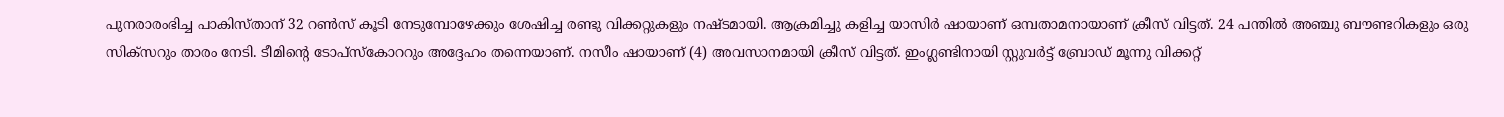പുനരാരംഭിച്ച പാകിസ്താന് 32 റണ്‍സ് കൂടി നേടുമ്പോഴേക്കും ശേഷിച്ച രണ്ടു വിക്കറ്റുകളും നഷ്ടമായി. ആക്രമിച്ചു കളിച്ച യാസിര്‍ ഷായാണ് ഒമ്പതാമനായാണ് ക്രീസ് വിട്ടത്. 24 പന്തില്‍ അഞ്ചു ബൗണ്ടറികളും ഒരു സിക്‌സറും താരം നേടി. ടീമിന്റെ ടോപ്‌സ്‌കോററും അദ്ദേഹം തന്നെയാണ്. നസീം ഷായാണ് (4) അവസാനമായി ക്രീസ് വിട്ടത്. ഇംഗ്ലണ്ടിനായി സ്റ്റുവര്‍ട്ട് ബ്രോഡ് മൂന്നു വിക്കറ്റ്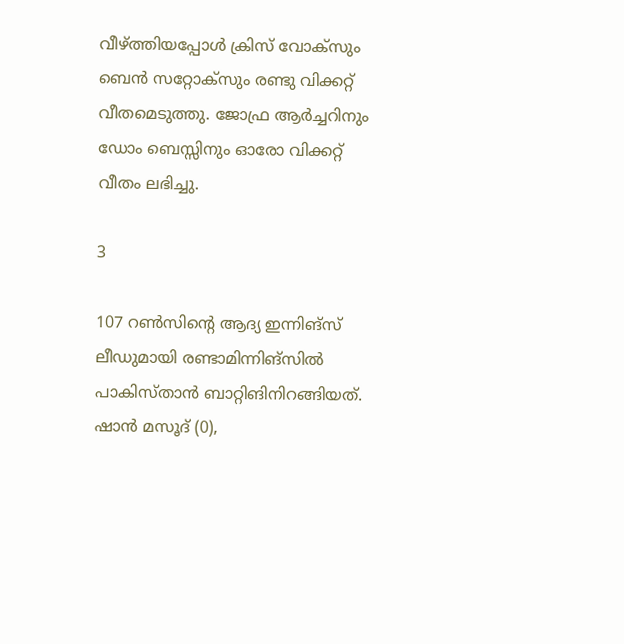വീഴ്ത്തിയപ്പോള്‍ ക്രിസ് വോക്‌സും ബെന്‍ സറ്റോക്‌സും രണ്ടു വിക്കറ്റ് വീതമെടുത്തു. ജോഫ്ര ആര്‍ച്ചറിനും ഡോം ബെസ്സിനും ഓരോ വിക്കറ്റ് വീതം ലഭിച്ചു.

3

107 റണ്‍സിന്റെ ആദ്യ ഇന്നിങ്‌സ് ലീഡുമായി രണ്ടാമിന്നിങ്‌സില്‍ പാകിസ്താന്‍ ബാറ്റിങിനിറങ്ങിയത്. ഷാന്‍ മസൂദ് (0),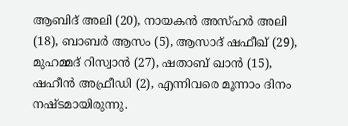ആബിദ് അലി (20), നായകന്‍ അസ്ഹര്‍ അലി (18), ബാബര്‍ ആസം (5), ആസാദ് ഷഫീഖ് (29), മുഹമ്മദ് റിസ്വാന്‍ (27), ഷതാബ് ഖാന്‍ (15), ഷഹീന്‍ അഫ്രീഡി (2), എന്നിവരെ മൂന്നാം ദിനം നഷ്ടമായിരുന്നു.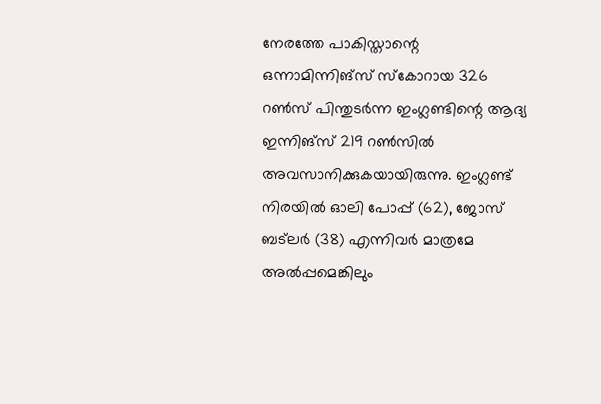നേരത്തേ പാകിസ്താന്റെ ഒന്നാമിന്നിങ്‌സ് സ്‌കോറായ 326 റണ്‍സ് പിന്തുടര്‍ന്ന ഇംഗ്ലണ്ടിന്റെ ആദ്യ ഇന്നിങ്‌സ് 219 റണ്‍സില്‍ അവസാനിക്കുകയായിരുന്നു. ഇംഗ്ലണ്ട് നിരയില്‍ ഓലി പോപ്പ് (62), ജോസ് ബട്‌ലര്‍ (38) എന്നിവര്‍ മാത്രമേ അല്‍പ്പമെങ്കിലും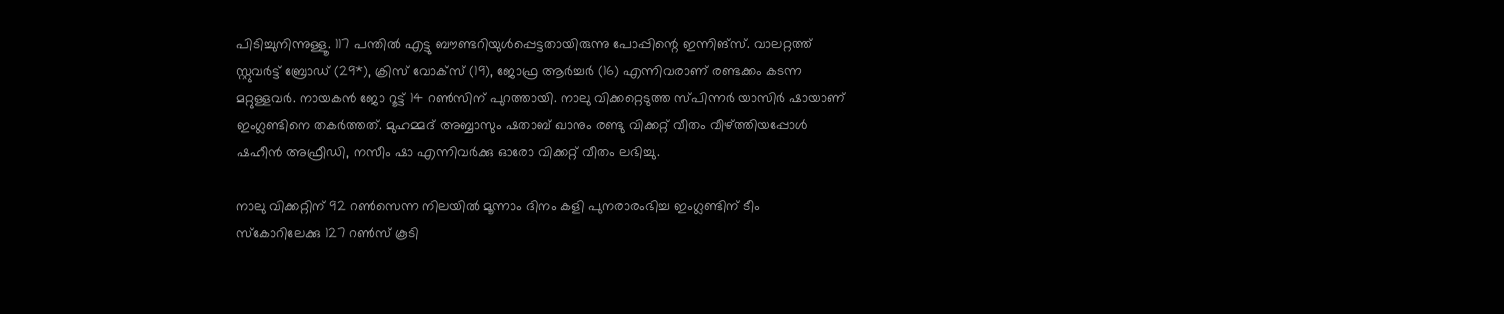പിടിച്ചുനിന്നുള്ളൂ. 117 പന്തില്‍ എട്ടു ബൗണ്ടറിയുള്‍പ്പെട്ടതായിരുന്നു പോപ്പിന്റെ ഇന്നിങ്‌സ്. വാലറ്റത്ത് സ്റ്റുവര്‍ട്ട് ബ്രോഡ് (29*), ക്രിസ് വോക്‌സ് (19), ജോഫ്ര ആര്‍ച്ചര്‍ (16) എന്നിവരാണ് രണ്ടക്കം കടന്ന മറ്റുള്ളവര്‍. നായകന്‍ ജോ റൂട്ട് 14 റണ്‍സിന് പുറത്തായി. നാലു വിക്കറ്റെടുത്ത സ്പിന്നര്‍ യാസിര്‍ ഷായാണ് ഇംഗ്ലണ്ടിനെ തകര്‍ത്തത്. മുഹമ്മദ് അബ്ബാസും ഷതാബ് ഖാനും രണ്ടു വിക്കറ്റ് വീതം വീഴ്ത്തിയപ്പോള്‍ ഷഹീന്‍ അഫ്രീഡി, നസീം ഷാ എന്നിവര്‍ക്കു ഓരോ വിക്കറ്റ് വീതം ലഭിച്ചു.

നാലു വിക്കറ്റിന് 92 റണ്‍സെന്ന നിലയില്‍ മൂന്നാം ദിനം കളി പുനരാരംഭിച്ച ഇംഗ്ലണ്ടിന് ടീം സ്‌കോറിലേക്കു 127 റണ്‍സ് കൂടി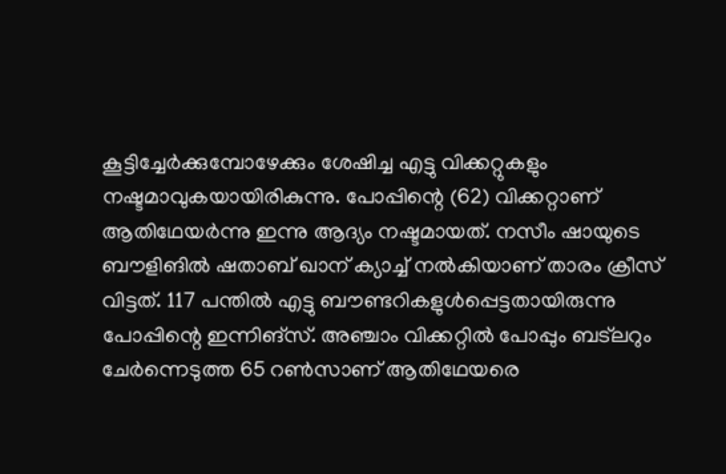കൂട്ടിച്ചേര്‍ക്കുമ്പോഴേക്കും ശേഷിച്ച എട്ടു വിക്കറ്റുകളും നഷ്ടമാവുകയായിരികുന്നു. പോപ്പിന്റെ (62) വിക്കറ്റാണ് ആതിഥേയര്‍ന്നു ഇന്നു ആദ്യം നഷ്ടമായത്. നസീം ഷായുടെ ബൗളിങില്‍ ഷതാബ് ഖാന് ക്യാച്ച് നല്‍കിയാണ് താരം ക്രീസ് വിട്ടത്. 117 പന്തില്‍ എട്ടു ബൗണ്ടറികളുള്‍പ്പെട്ടതായിരുന്നു പോപ്പിന്റെ ഇന്നിങ്‌സ്. അഞ്ചാം വിക്കറ്റില്‍ പോപ്പും ബട്‌ലറും ചേര്‍ന്നെടുത്ത 65 റണ്‍സാണ് ആതിഥേയരെ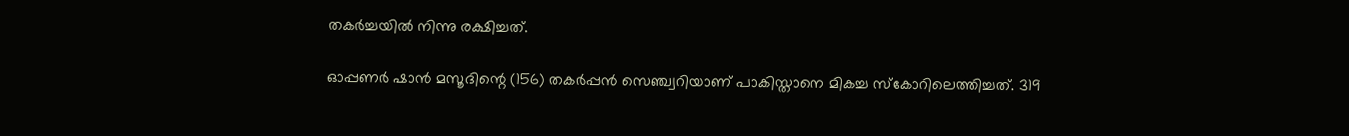തകര്‍ച്ചയില്‍ നിന്നു രക്ഷിച്ചത്.

ഓപ്പണര്‍ ഷാന്‍ മസൂദിന്റെ (156) തകര്‍പ്പന്‍ സെഞ്ച്വറിയാണ് പാകിസ്താനെ മികച്ച സ്‌കോറിലെത്തിച്ചത്. 319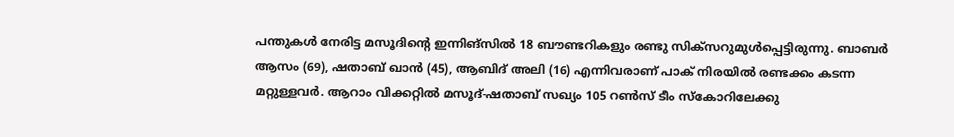പന്തുകള്‍ നേരിട്ട മസൂദിന്റെ ഇന്നിങ്‌സില്‍ 18 ബൗണ്ടറികളും രണ്ടു സിക്‌സറുമുള്‍പ്പെട്ടിരുന്നു. ബാബര്‍ ആസം (69), ഷതാബ് ഖാന്‍ (45), ആബിദ് അലി (16) എന്നിവരാണ് പാക് നിരയില്‍ രണ്ടക്കം കടന്ന മറ്റുള്ളവര്‍. ആറാം വിക്കറ്റില്‍ മസൂദ്-ഷതാബ് സഖ്യം 105 റണ്‍സ് ടീം സ്‌കോറിലേക്കു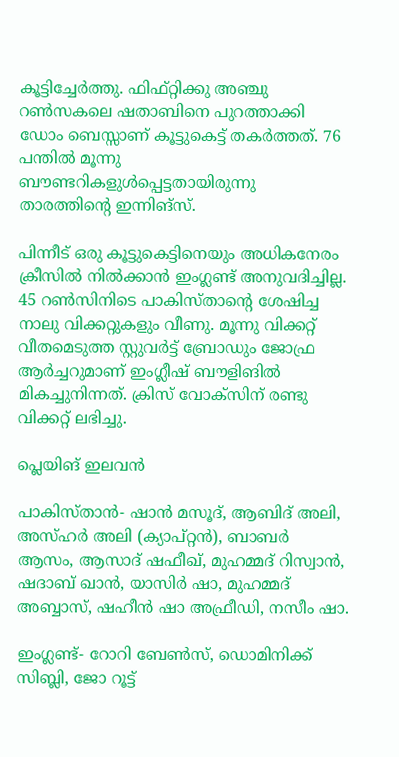കൂട്ടിച്ചേര്‍ത്തു. ഫിഫ്റ്റിക്കു അഞ്ചു റണ്‍സകലെ ഷതാബിനെ പുറത്താക്കി ഡോം ബെസ്സാണ് കൂട്ടുകെട്ട് തകര്‍ത്തത്. 76 പന്തില്‍ മൂന്നു ബൗണ്ടറികളുള്‍പ്പെട്ടതായിരുന്നു താരത്തിന്റെ ഇന്നിങ്‌സ്.

പിന്നീട് ഒരു കൂട്ടുകെട്ടിനെയും അധികനേരം ക്രീസില്‍ നില്‍ക്കാന്‍ ഇംഗ്ലണ്ട് അനുവദിച്ചില്ല. 45 റണ്‍സിനിടെ പാകിസ്താന്റെ ശേഷിച്ച നാലു വിക്കറ്റുകളും വീണു. മൂന്നു വിക്കറ്റ് വീതമെടുത്ത സ്റ്റുവര്‍ട്ട് ബ്രോഡും ജോഫ്ര ആര്‍ച്ചറുമാണ് ഇംഗ്ലീഷ് ബൗളിങില്‍ മികച്ചുനിന്നത്. ക്രിസ് വോക്‌സിന് രണ്ടു വിക്കറ്റ് ലഭിച്ചു.

പ്ലെയിങ് ഇലവന്‍

പാകിസ്താന്‍- ഷാന്‍ മസൂദ്, ആബിദ് അലി, അസ്ഹര്‍ അലി (ക്യാപ്റ്റന്‍), ബാബര്‍ ആസം, ആസാദ് ഷഫീഖ്, മുഹമ്മദ് റിസ്വാന്‍, ഷദാബ് ഖാന്‍, യാസിര്‍ ഷാ, മുഹമ്മദ് അബ്ബാസ്, ഷഹീന്‍ ഷാ അഫ്രീഡി, നസീം ഷാ.

ഇംഗ്ലണ്ട്- റോറി ബേണ്‍സ്, ഡൊമിനിക്ക് സിബ്ലി, ജോ റൂട്ട്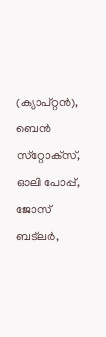(ക്യാപ്റ്റന്‍), ബെന്‍ സ്‌റ്റോക്‌സ്, ഓലി പോപ്പ്, ജോസ് ബട്‌ലര്‍,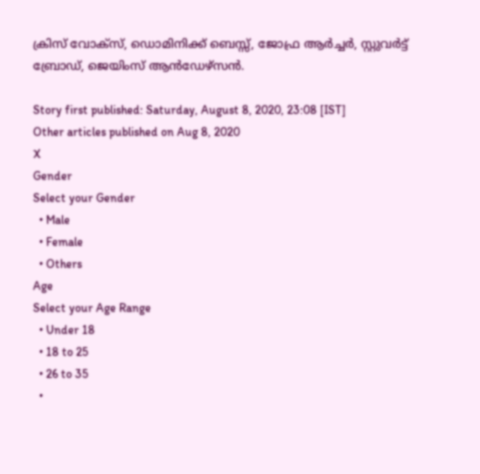ക്രിസ് വോക്‌സ്, ഡൊമിനിക്ക് ബെസ്സ്, ജോഫ്ര ആര്‍ച്ചര്‍, സ്റ്റുവര്‍ട്ട് ബ്രോഡ്, ജെയിംസ് ആന്‍ഡേഴ്‌സന്‍.

Story first published: Saturday, August 8, 2020, 23:08 [IST]
Other articles published on Aug 8, 2020
X
Gender
Select your Gender
  • Male
  • Female
  • Others
Age
Select your Age Range
  • Under 18
  • 18 to 25
  • 26 to 35
  •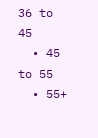36 to 45
  • 45 to 55
  • 55+